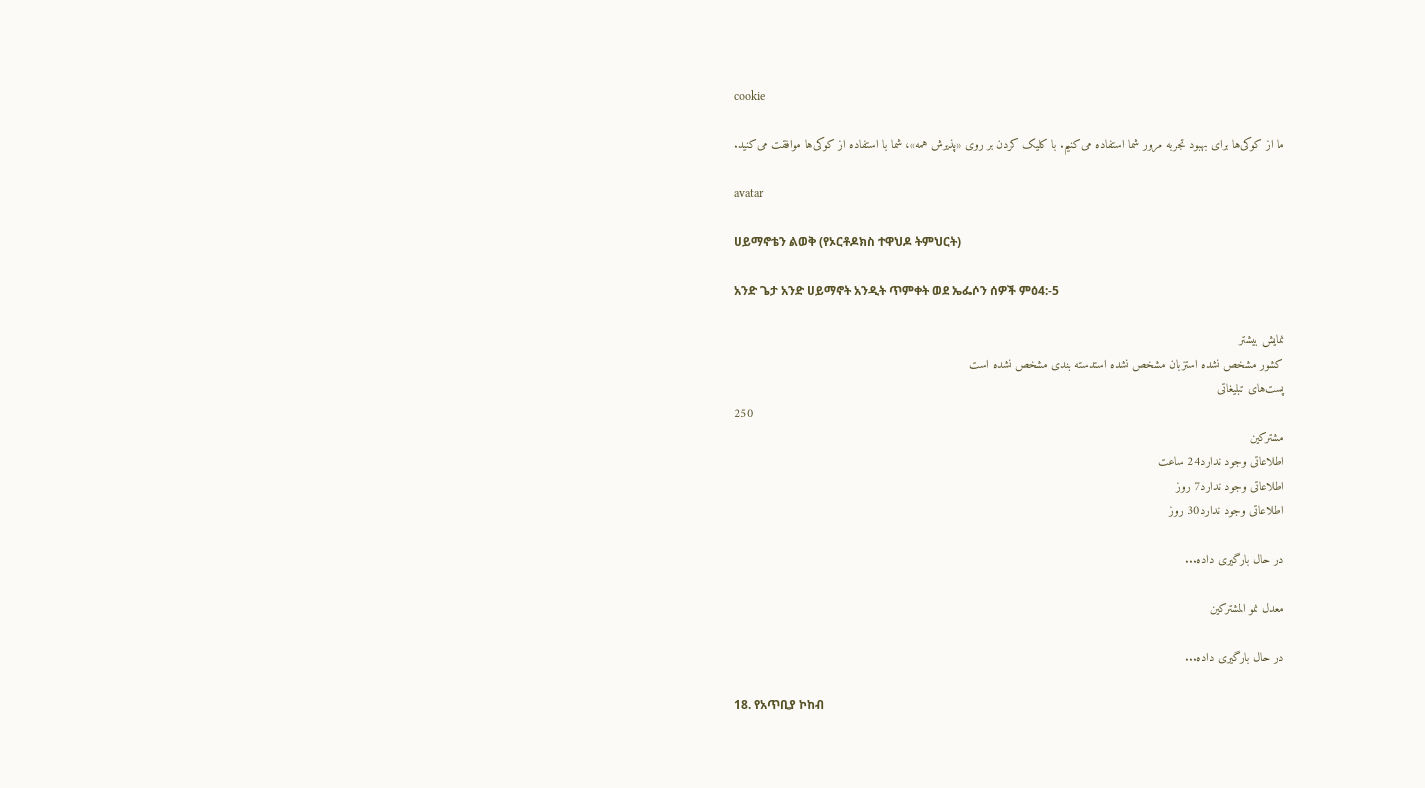cookie

ما از کوکی‌ها برای بهبود تجربه مرور شما استفاده می‌کنیم. با کلیک کردن بر روی «پذیرش همه»، شما با استفاده از کوکی‌ها موافقت می‌کنید.

avatar

ሀይማኖቴን ልወቅ (የኦርቶዶክስ ተዋህዶ ትምህርት)

አንድ ጌታ አንድ ሀይማኖት አንዲት ጥምቀት ወደ ኤፌሶን ሰዎች ምዕ4:-5

نمایش بیشتر
کشور مشخص نشده استزبان مشخص نشده استدسته بندی مشخص نشده است
پست‌های تبلیغاتی
250
مشترکین
اطلاعاتی وجود ندارد24 ساعت
اطلاعاتی وجود ندارد7 روز
اطلاعاتی وجود ندارد30 روز

در حال بارگیری داده...

معدل نمو المشتركين

در حال بارگیری داده...

18. የአጥቢያ ኮከብ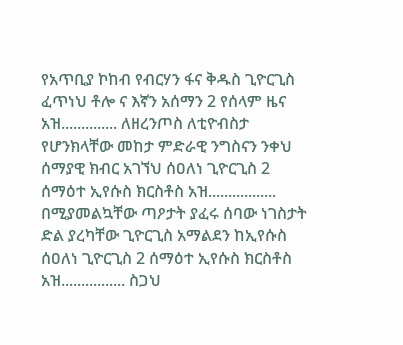የአጥቢያ ኮከብ የብርሃን ፋና ቅዱስ ጊዮርጊስ ፈጥነህ ቶሎ ና እኛን አሰማን 2 የሰላም ዜና አዝ.............. ለዘረንጦስ ለቲዮብስታ የሆንክላቸው መከታ ምድራዊ ንግስናን ንቀህ ሰማያዊ ክብር አገኘህ ሰዐለነ ጊዮርጊስ 2 ሰማዕተ ኢየሱስ ክርስቶስ አዝ................. በሚያመልኳቸው ጣዖታት ያፈሩ ሰባው ነገስታት ድል ያረካቸው ጊዮርጊስ አማልደን ከኢየሱስ ሰዐለነ ጊዮርጊስ 2 ሰማዕተ ኢየሱስ ክርስቶስ አዝ................ ስጋህ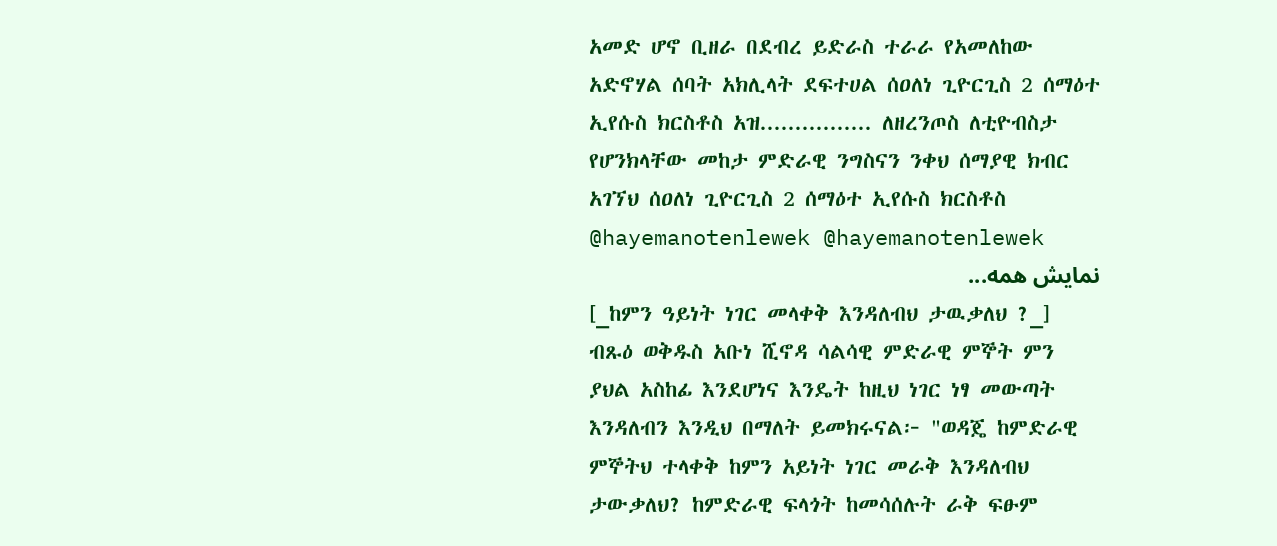አመድ ሆኖ ቢዘራ በደብረ ይድራስ ተራራ የአመለከው አድኖሃል ሰባት አክሊላት ደፍተሀል ሰዐለነ ጊዮርጊስ 2 ሰማዕተ ኢየሱስ ክርስቶስ አዝ................ ለዘረንጦስ ለቲዮብስታ የሆንክላቸው መከታ ምድራዊ ንግስናን ንቀህ ሰማያዊ ክብር አገኘህ ሰዐለነ ጊዮርጊስ 2 ሰማዕተ ኢየሱስ ክርስቶስ @hayemanotenlewek @hayemanotenlewek
نمایش همه...
[_ከምን ዓይነት ነገር መላቀቅ እንዳለብህ ታዉቃለህ ?_] ብጹዕ ወቅዱስ አቡነ ሺኖዳ ሳልሳዊ ምድራዊ ምኞት ምን ያህል አስከፊ እንደሆነና እንዴት ከዚህ ነገር ነፃ መውጣት እንዳለብን እንዲህ በማለት ይመክሩናል፦ "ወዳጄ ከምድራዊ ምኞትህ ተላቀቅ ከምን አይነት ነገር መራቅ እንዳለብህ ታውቃለህ? ከምድራዊ ፍላጎት ከመሳሰሉት ራቅ ፍፁም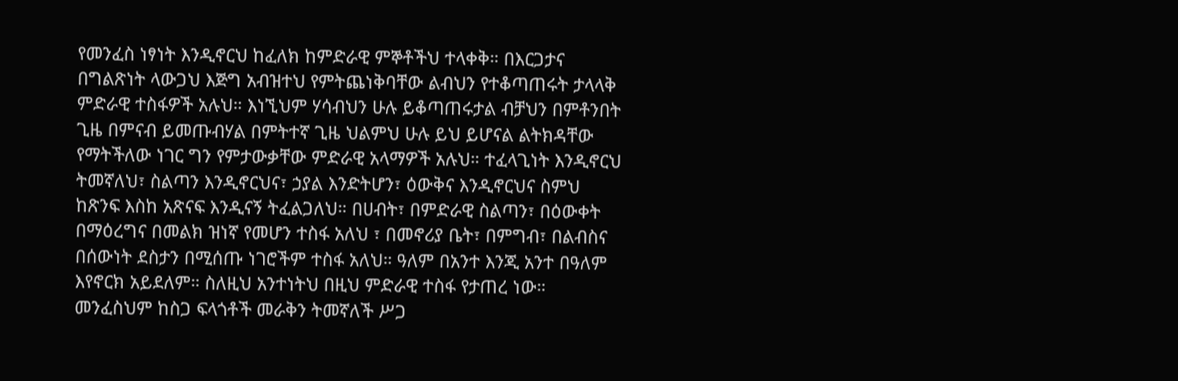የመንፈስ ነፃነት እንዲኖርህ ከፈለክ ከምድራዊ ምኞቶችህ ተላቀቅ። በእርጋታና በግልጽነት ላውጋህ እጅግ አብዝተህ የምትጨነቅባቸው ልብህን የተቆጣጠሩት ታላላቅ ምድራዊ ተስፋዎች አሉህ። እነኚህም ሃሳብህን ሁሉ ይቆጣጠሩታል ብቻህን በምቶንበት ጊዜ በምናብ ይመጡብሃል በምትተኛ ጊዜ ህልምህ ሁሉ ይህ ይሆናል ልትክዳቸው የማትችለው ነገር ግን የምታውቃቸው ምድራዊ አላማዎች አሉህ። ተፈላጊነት እንዲኖርህ ትመኛለህ፣ ስልጣን እንዲኖርህና፣ ኃያል እንድትሆን፣ ዕውቅና እንዲኖርህና ስምህ ከጽንፍ እስከ አጽናፍ እንዲናኝ ትፈልጋለህ። በሀብት፣ በምድራዊ ስልጣን፣ በዕውቀት በማዕረግና በመልክ ዝነኛ የመሆን ተስፋ አለህ ፣ በመኖሪያ ቤት፣ በምግብ፣ በልብስና በሰውነት ደስታን በሚሰጡ ነገሮችም ተስፋ አለህ። ዓለም በአንተ እንጂ አንተ በዓለም እየኖርክ አይደለም። ስለዚህ አንተነትህ በዚህ ምድራዊ ተስፋ የታጠረ ነው። መንፈስህም ከስጋ ፍላጎቶች መራቅን ትመኛለች ሥጋ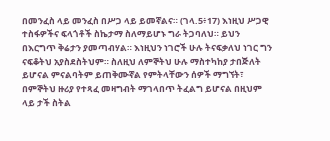በመንፈስ ላይ መንፈስ በሥጋ ላይ ይመኛልና። (ገላ.5፥17) እነዚህ ሥጋዊ ተስፋዎችና ፍላጎቶች ስኬታማ ስለማይሆኑ ግራ ትጋባለህ። ይህን በእርግጥ ቅሬታን ያመጣብሃል። እነዚህን ነገሮች ሁሉ ትናፍቃለህ ነገር ግን ናፍቆትህ አያስደስትህም። ስለዚህ ለምኞትህ ሁሉ ማስተካከያ ታበጅለት ይሆናል ምናልባትም ይጠቅሙኛል የምትላቸውን ሰዎች ማግኘት፣ በምኞትህ ዙሪያ የተጻፈ መዛግብት ማገላበጥ ትፈልግ ይሆናል በዚህም ላይ ታች ስትል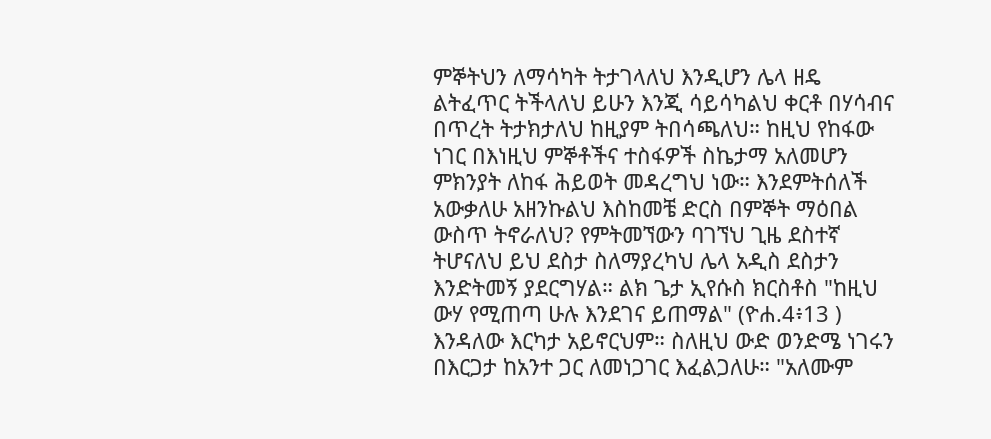ምኞትህን ለማሳካት ትታገላለህ እንዲሆን ሌላ ዘዴ ልትፈጥር ትችላለህ ይሁን እንጂ ሳይሳካልህ ቀርቶ በሃሳብና በጥረት ትታክታለህ ከዚያም ትበሳጫለህ። ከዚህ የከፋው ነገር በእነዚህ ምኞቶችና ተስፋዎች ስኬታማ አለመሆን ምክንያት ለከፋ ሕይወት መዳረግህ ነው። እንደምትሰለች አውቃለሁ አዘንኩልህ እስከመቼ ድርስ በምኞት ማዕበል ውስጥ ትኖራለህ? የምትመኘውን ባገኘህ ጊዜ ደስተኛ ትሆናለህ ይህ ደስታ ስለማያረካህ ሌላ አዲስ ደስታን እንድትመኝ ያደርግሃል። ልክ ጌታ ኢየሱስ ክርስቶስ "ከዚህ ውሃ የሚጠጣ ሁሉ እንደገና ይጠማል" (ዮሐ.4፥13 ) እንዳለው እርካታ አይኖርህም። ስለዚህ ውድ ወንድሜ ነገሩን በእርጋታ ከአንተ ጋር ለመነጋገር እፈልጋለሁ። "አለሙም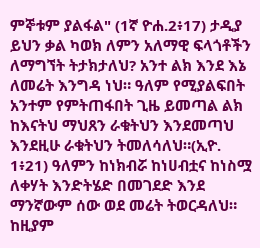ምኞቱም ያልፋል" (1ኛ ዮሐ.2፥17) ታዲያ ይህን ቃል ካወክ ለምን አለማዊ ፍላጎቶችን ለማግኘት ትታክታለህ? አንተ ልክ እንደ እኔ ለመሬት እንግዳ ነህ። ዓለም የሚያልፍበት አንተም የምትጠፋበት ጊዜ ይመጣል ልክ ከእናትህ ማህጸን ራቁትህን እንደመጣህ እንደዚሁ ራቁትህን ትመለሳለህ።(ኢዮ. 1፥21) ዓለምን ከነክብሯ ከነሀብቷና ከነስሟ ለቀሃት እንድትሄድ በመገደድ እንደ ማንኛውም ሰው ወደ መሬት ትወርዳለህ። ከዚያም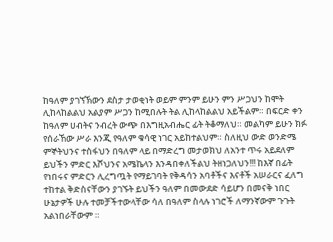ከዓለም ያገኘኽውን ደስታ ታወቂነት ወይም ምንም ይሁን ምን ሥጋህን ከሞት ሊከላከልልህ አልያም ሥጋን ከሚበሉት ትል ሊከላከልልህ አይችልም። በፍርድ ቀን ከዓለም ሀብትና ንብረት ውጭ በእግዚአብሔር ፊት ትቆማለህ። መልካም ይሁን ክፉ የሰራኸው ሥራ እንጂ የዓለም ቁሳዊ ነገር አይከተልህም። ስለዚህ ውድ ወንድሜ ምኞትህንና ተስፋህን በዓለም ላይ በማድረግ መታወክህ ለአንተ ጥሩ አይደለም ይህችን ምድር እሾህንና አሜኬላን እንዳበቀለችልህ ትዘነጋለህን!!! ከእኛ በፊት የነበሩና ምድርን ሊረግጧት የማይገባት የቅዳሳን አባቶችና እናቶች አሠራርና ፈለግ ተከተል ቅድስናቸውን ያገኙት ይህችን ዓለም በመውደድ ሳይሆን በመናቅ ነበር ሁኔታዎች ሁሉ ተመቻችተውላቸው ሳለ በዓለም ስላሉ ነገሮች ለማንኛውም ጉጉት አልነበራቸውም ።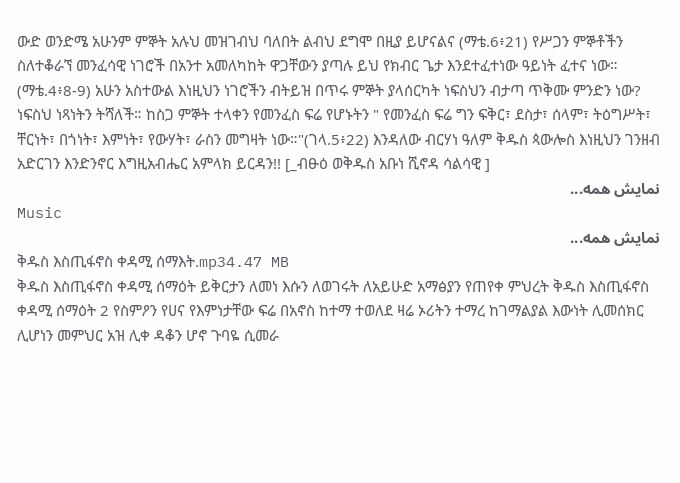ውድ ወንድሜ አሁንም ምኞት አሉህ መዝገብህ ባለበት ልብህ ደግሞ በዚያ ይሆናልና (ማቴ.6፥21) የሥጋን ምኞቶችን ስለተቆራኘ መንፈሳዊ ነገሮች በአንተ አመለካከት ዋጋቸውን ያጣሉ ይህ የክብር ጌታ እንደተፈተነው ዓይነት ፈተና ነው። (ማቴ.4፥8-9) አሁን አስተውል እነዚህን ነገሮችን ብትይዝ በጥሩ ምኞት ያላሰርካት ነፍስህን ብታጣ ጥቅሙ ምንድን ነው? ነፍስህ ነጻነትን ትሻለች። ከስጋ ምኞት ተላቀን የመንፈስ ፍሬ የሆኑትን " የመንፈስ ፍሬ ግን ፍቅር፣ ደስታ፣ ሰላም፣ ትዕግሥት፣ ቸርነት፣ በጎነት፣ እምነት፣ የውሃት፣ ራስን መግዛት ነው።"(ገላ.5፥22) እንዳለው ብርሃነ ዓለም ቅዱስ ጳውሎስ እነዚህን ገንዘብ አድርገን እንድንኖር እግዚአብሔር አምላክ ይርዳን!! [_ብፁዕ ወቅዱስ አቡነ ሺኖዳ ሳልሳዊ ]
نمایش همه...
Music
نمایش همه...
ቅዱስ እስጢፋኖስ ቀዳሚ ሰማእት.mp34.47 MB
ቅዱስ እስጢፋኖስ ቀዳሚ ሰማዕት ይቅርታን ለመነ እሱን ለወገሩት ለአይሁድ አማፅያን የጠየቀ ምህረት ቅዱስ እስጢፋኖስ ቀዳሚ ሰማዕት 2 የስምዖን የሀና የእምነታቸው ፍሬ በአኖስ ከተማ ተወለደ ዛሬ ኦሪትን ተማረ ከገማልያል እውነት ሊመሰክር ሊሆነን መምህር አዝ ሊቀ ዳቆን ሆኖ ጉባዬ ሲመራ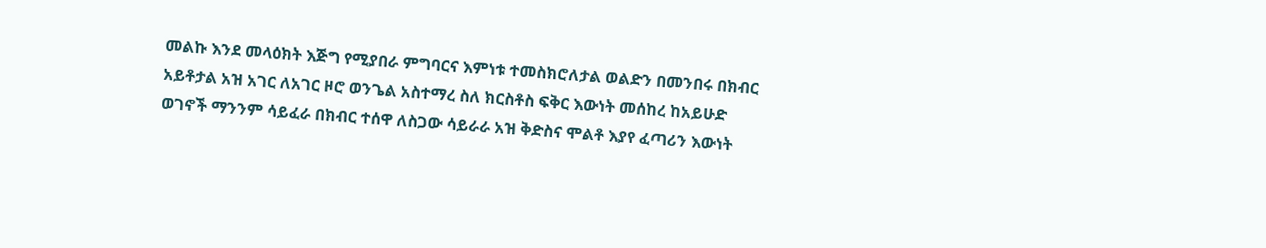መልኩ እንደ መላዕክት እጅግ የሚያበራ ምግባርና እምነቱ ተመስክሮለታል ወልድን በመንበሩ በክብር አይቶታል አዝ አገር ለአገር ዞሮ ወንጌል አስተማረ ስለ ክርስቶስ ፍቅር እውነት መሰከረ ከአይሁድ ወገኖች ማንንም ሳይፈራ በክብር ተሰዋ ለስጋው ሳይራራ አዝ ቅድስና ሞልቶ እያየ ፈጣሪን እውነት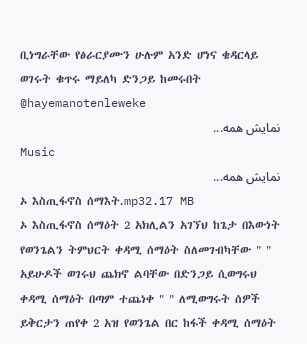ቢነግራቸው የፅራርያሙን ሁሉም አንድ ሆነና ቄዳርላይ ወገሩት ቁጥሩ ማይለካ ድንጋይ ከመሩበት  @hayemanotenleweke
نمایش همه...
Music
نمایش همه...
ኦ እስጢፋኖስ ሰማእት.mp32.17 MB
ኦ እስጢፋኖስ ሰማዕት 2 አክሊልን አገኘህ ከጌታ በእውነት የወንጌልን ትምህርት ቀዳሚ ሰማዕት ስለመገብካቸው " " አይሁዶች ወገሩህ ጨክኖ ልባቸው በድንጋይ ሲወግሩህ ቀዳሚ ሰማዕት በጣም ተጨነቀ " " ለሚወግሩት ሰዎች ይቅርታን ጠየቀ 2 አዝ የወንጌል በር ከፋች ቀዳሚ ሰማዕት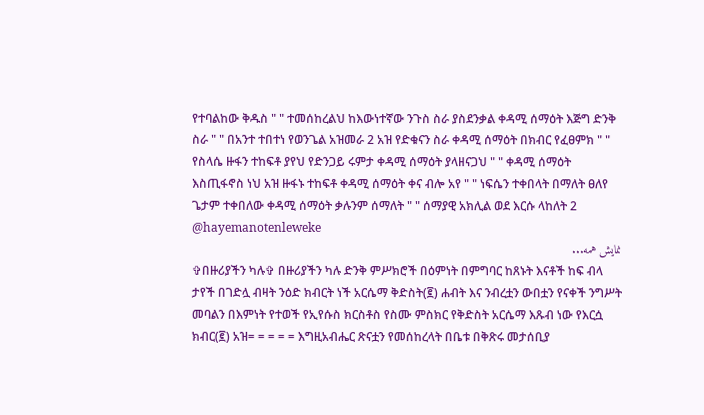የተባልከው ቅዱስ " " ተመሰከረልህ ከእውነተኛው ንጉስ ስራ ያስደንቃል ቀዳሚ ሰማዕት እጅግ ድንቅ ስራ " " በአንተ ተበተነ የወንጌል አዝመራ 2 አዝ የድቁናን ስራ ቀዳሚ ሰማዕት በክብር የፈፀምክ " " የስላሴ ዙፋን ተከፍቶ ያየህ የድንጋይ ሩምታ ቀዳሚ ሰማዕት ያላዘናጋህ " " ቀዳሚ ሰማዕት እስጢፋኖስ ነህ አዝ ዙፋኑ ተከፍቶ ቀዳሚ ሰማዕት ቀና ብሎ አየ " " ነፍሴን ተቀበላት በማለት ፀለየ ጌታም ተቀበለው ቀዳሚ ሰማዕት ቃሉንም ሰማለት " " ሰማያዊ አክሊል ወደ እርሱ ላከለት 2  @hayemanotenleweke
نمایش همه...
✞በዙሪያችን ካሉ✞ በዙሪያችን ካሉ ድንቅ ምሥክሮች በዕምነት በምግባር ከጸኑት እናቶች ከፍ ብላ ታየች በገድሏ ብዛት ንዕድ ክብርት ነች አርሴማ ቅድስት(፪) ሐብት እና ንብረቷን ውበቷን የናቀች ንግሥት መባልን በእምነት የተወች የኢየሱስ ክርስቶስ የስሙ ምስክር የቅድስት አርሴማ እጹብ ነው የእርሷ ክብር(፪) አዝ= = = = = እግዚአብሔር ጽናቷን የመሰከረላት በቤቱ በቅጽሩ መታሰቢያ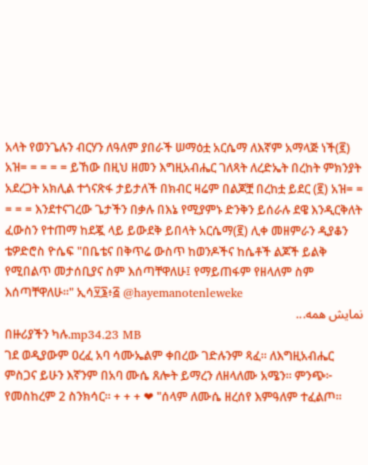አላት የወንጌሉን ብርሃን ለዓለም ያበራች ሠማዕቷ አርሴማ ለእኛም አማላጅ ነች(፪) አዝ= = = = = ይኸው በዚህ ዘመን እግዚአብሔር ገለጻት ለረድኤት በረከት ምክንያት አደረጋት አክሊል ተጎናጽፋ ታይታለች በክብር ዛሬም በልጆቿ በረከቷ ይደር (፪) አዝ= = = = = እንደተናገረው ጌታችን በቃሉ በእኔ የሚያምኑ ድንቅን ይሰራሉ ደዌ እንዲርቅለት ፈውስን የተጠማ ከደጇ ላይ ይውደቅ ይበላት አርሴማ(፪) ሊቀ መዘምራን ዲያቆን ቴዎድሮስ ዮሴፍ "በቤቴና በቅጥሬ ውስጥ ከወንዶችና ከሴቶች ልጆች ይልቅ የሚበልጥ መታሰቢያና ስም እሰጣቸዋለሁ፤ የማይጠፋም የዘላለም ስም እሰጣቸዋለሁ።" ኢሳ፶፮፥፭ @hayemanotenleweke
نمایش همه...
በዙሪያችን ካሉ.mp34.23 MB
ገደ ወዲያውም ዐረፈ አባ ሳሙኤልም ቀበረው ገድሉንም ጻፈ። ለእግዚአብሔር ምስጋና ይሁን እኛንም በአባ ሙሴ ጸሎት ይማረን ለዘላለሙ አሜን። ምንጭ፦ የመስከረም 2 ስንክሳር። + + + ❤ "ሰላም ለሙሴ ዘረሰየ እምዓለም ተፈልጦ።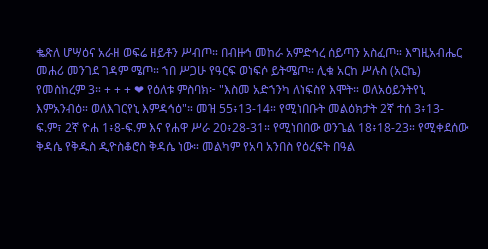ቈጽለ ሆሣዕና አራዘ ወፍሬ ዘይቶን ሥብጦ። በብዙኅ መከራ አምድኅረ ሰይጣን አስፈጦ። እግዚአብሔር መሐሪ መንገደ ገዳም ሜጦ። ኀበ ሥጋሁ የዓርፍ ወነፍሶ ይትሜጦ። ሊቁ አርከ ሥሉስ (አርኬ) የመስከረም 3። + + + ❤ የዕለቱ ምስባክ፦ "እስመ አድኀንካ ለነፍስየ እሞት። ወለአዕይንትየኒ እምአንብዕ። ወለእገርየኒ እምዳኅዕ"። መዝ 55፥13-14። የሚነበቡት መልዕክታት 2ኛ ተሰ 3፥13-ፍ.ም፣ 2ኛ ዮሐ 1፥8-ፍ.ም እና የሐዋ ሥራ 20፥28-31። የሚነበበው ወንጌል 18፥18-23። የሚቀደሰው ቅዳሴ የቅዱስ ዲዮስቆሮስ ቅዳሴ ነው። መልካም የአባ አንበስ የዕረፍት በዓል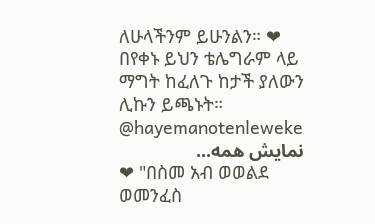ለሁላችንም ይሁንልን። ❤ በየቀኑ ይህን ቴሌግራም ላይ ማግት ከፈለጉ ከታች ያለውን ሊኩን ይጫኑት። @hayemanotenleweke
نمایش همه...
❤ "በስመ አብ ወወልደ ወመንፈስ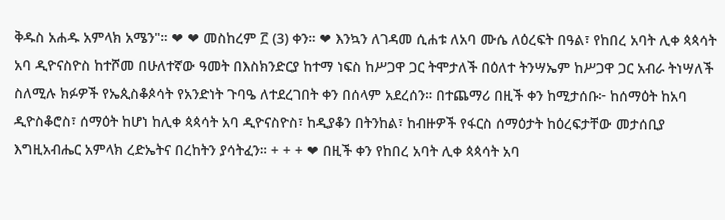ቅዱስ አሐዱ አምላክ አሜን"። ❤ ❤ መስከረም ፫ (3) ቀን። ❤ እንኳን ለገዳመ ሲሐቱ ለአባ ሙሴ ለዕረፍት በዓል፣ የከበረ አባት ሊቀ ጳጳሳት አባ ዲዮናስዮስ ከተሾመ በሁለተኛው ዓመት በእስክንድርያ ከተማ ነፍስ ከሥጋዋ ጋር ትሞታለች በዕለተ ትንሣኤም ከሥጋዋ ጋር አብራ ትነሣለች ስለሚሉ ክፉዎች የኤጲስቆጶሳት የአንድነት ጉባዔ ለተደረገበት ቀን በሰላም አደረሰን። በተጨማሪ በዚች ቀን ከሚታሰቡ፦ ከሰማዕት ከአባ ዲዮስቆሮስ፣ ሰማዕት ከሆነ ከሊቀ ጳጳሳት አባ ዲዮናስዮስ፣ ከዲያቆን በትንከል፣ ከብዙዎች የፋርስ ሰማዕታት ከዕረፍታቸው መታሰቢያ እግዚአብሔር አምላክ ረድኤትና በረከትን ያሳትፈን። + + + ❤ በዚች ቀን የከበረ አባት ሊቀ ጳጳሳት አባ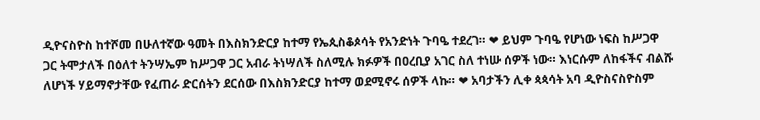ዲዮናስዮስ ከተሾመ በሁለተኛው ዓመት በእስክንድርያ ከተማ የኤጲስቆጶሳት የአንድነት ጉባዔ ተደረገ። ❤ ይህም ጉባዔ የሆነው ነፍስ ከሥጋዋ ጋር ትሞታለች በዕለተ ትንሣኤም ከሥጋዋ ጋር አብራ ትነሣለች ስለሚሉ ክፉዎች በዐረቢያ አገር ስለ ተነሡ ሰዎች ነው። እነርሱም ለከፋችና ብልሹ ለሆነች ሃይማኖታቸው የፈጠራ ድርሰትን ደርሰው በእስክንድርያ ከተማ ወደሚኖሩ ሰዎች ላኩ። ❤ አባታችን ሊቀ ጳጳሳት አባ ዲዮስናስዮስም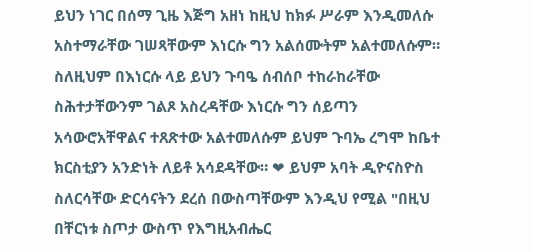ይህን ነገር በሰማ ጊዜ እጅግ አዘነ ከዚህ ከክፉ ሥራም እንዲመለሱ አስተማራቸው ገሠጻቸውም እነርሱ ግን አልሰሙትም አልተመለሱም። ስለዚህም በእነርሱ ላይ ይህን ጉባዔ ሰብሰቦ ተከራከራቸው ስሕተታቸውንም ገልጾ አስረዳቸው እነርሱ ግን ሰይጣን አሳውሮአቸዋልና ተጸጽተው አልተመለሱም ይህም ጉባኤ ረግሞ ከቤተ ክርስቲያን አንድነት ለይቶ አሳደዳቸው። ❤ ይህም አባት ዲዮናስዮስ ስለርሳቸው ድርሳናትን ደረሰ በውስጣቸውም እንዲህ የሚል "በዚህ በቸርነቱ ስጦታ ውስጥ የእግዚአብሔር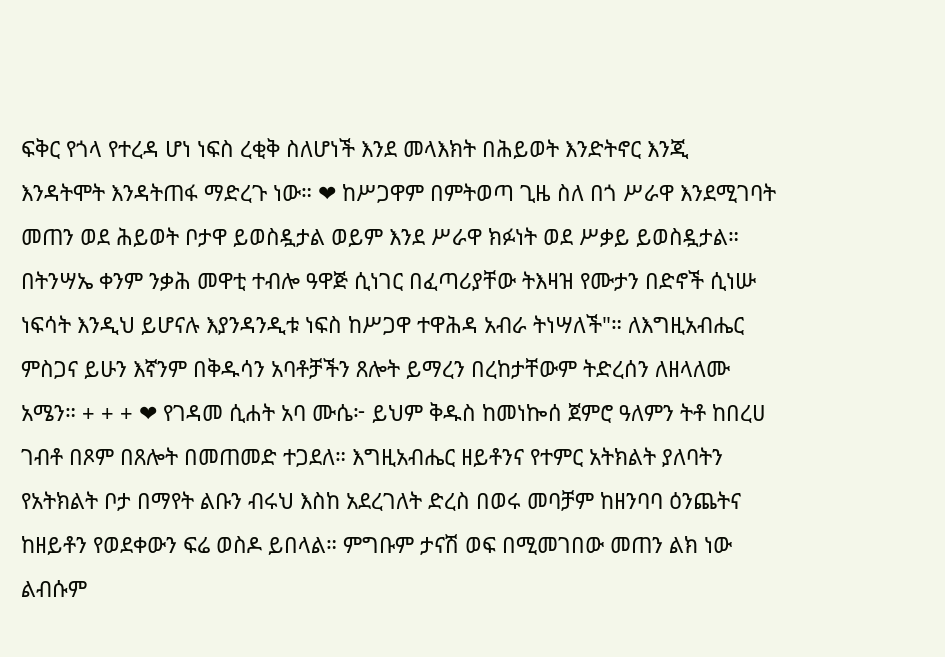ፍቅር የጎላ የተረዳ ሆነ ነፍስ ረቂቅ ስለሆነች እንደ መላእክት በሕይወት እንድትኖር እንጂ እንዳትሞት እንዳትጠፋ ማድረጉ ነው። ❤ ከሥጋዋም በምትወጣ ጊዜ ስለ በጎ ሥራዋ እንደሚገባት መጠን ወደ ሕይወት ቦታዋ ይወስዷታል ወይም እንደ ሥራዋ ክፉነት ወደ ሥቃይ ይወስዷታል። በትንሣኤ ቀንም ንቃሕ መዋቲ ተብሎ ዓዋጅ ሲነገር በፈጣሪያቸው ትእዛዝ የሙታን በድኖች ሲነሡ ነፍሳት እንዲህ ይሆናሉ እያንዳንዲቱ ነፍስ ከሥጋዋ ተዋሕዳ አብራ ትነሣለች"። ለእግዚአብሔር ምስጋና ይሁን እኛንም በቅዱሳን አባቶቻችን ጸሎት ይማረን በረከታቸውም ትድረሰን ለዘላለሙ አሜን። + + + ❤ የገዳመ ሲሐት አባ ሙሴ፦ ይህም ቅዱስ ከመነኰሰ ጀምሮ ዓለምን ትቶ ከበረሀ ገብቶ በጾም በጸሎት በመጠመድ ተጋደለ። እግዚአብሔር ዘይቶንና የተምር አትክልት ያለባትን የአትክልት ቦታ በማየት ልቡን ብሩህ እስከ አደረገለት ድረስ በወሩ መባቻም ከዘንባባ ዕንጨትና ከዘይቶን የወደቀውን ፍሬ ወስዶ ይበላል። ምግቡም ታናሽ ወፍ በሚመገበው መጠን ልክ ነው ልብሱም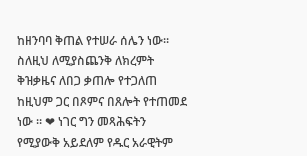ከዘንባባ ቅጠል የተሠራ ሰሌን ነው። ስለዚህ ለሚያስጨንቅ ለክረምት ቅዝቃዜና ለበጋ ቃጠሎ የተጋለጠ ከዚህም ጋር በጾምና በጸሎት የተጠመደ ነው ። ❤ ነገር ግን መጻሕፍትን የሚያውቅ አይደለም የዱር አራዊትም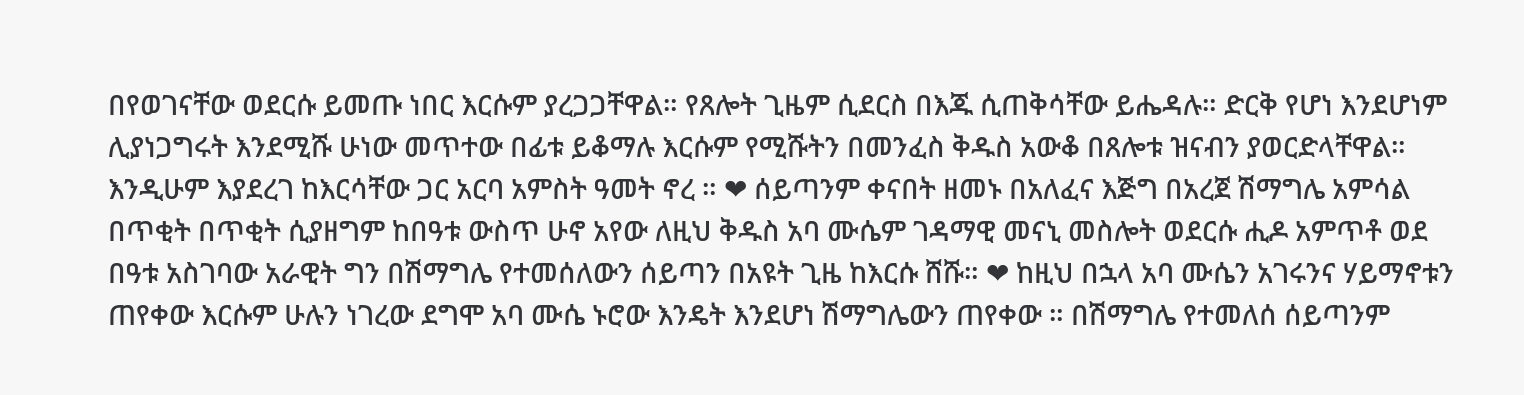በየወገናቸው ወደርሱ ይመጡ ነበር እርሱም ያረጋጋቸዋል። የጸሎት ጊዜም ሲደርስ በእጁ ሲጠቅሳቸው ይሔዳሉ። ድርቅ የሆነ እንደሆነም ሊያነጋግሩት እንደሚሹ ሁነው መጥተው በፊቱ ይቆማሉ እርሱም የሚሹትን በመንፈስ ቅዱስ አውቆ በጸሎቱ ዝናብን ያወርድላቸዋል። እንዲሁም እያደረገ ከእርሳቸው ጋር አርባ አምስት ዓመት ኖረ ። ❤ ሰይጣንም ቀናበት ዘመኑ በአለፈና እጅግ በአረጀ ሽማግሌ አምሳል በጥቂት በጥቂት ሲያዘግም ከበዓቱ ውስጥ ሁኖ አየው ለዚህ ቅዱስ አባ ሙሴም ገዳማዊ መናኒ መስሎት ወደርሱ ሒዶ አምጥቶ ወደ በዓቱ አስገባው አራዊት ግን በሽማግሌ የተመሰለውን ሰይጣን በአዩት ጊዜ ከእርሱ ሸሹ። ❤ ከዚህ በኋላ አባ ሙሴን አገሩንና ሃይማኖቱን ጠየቀው እርሱም ሁሉን ነገረው ደግሞ አባ ሙሴ ኑሮው እንዴት እንደሆነ ሽማግሌውን ጠየቀው ። በሽማግሌ የተመለሰ ሰይጣንም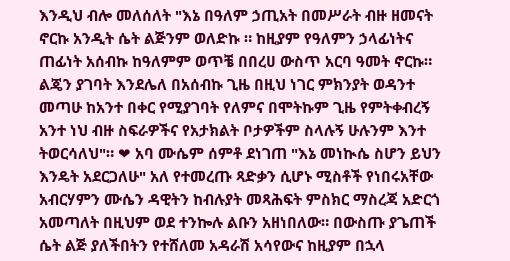እንዲህ ብሎ መለሰለት "እኔ በዓለም ኃጢአት በመሥራት ብዙ ዘመናት ኖርኩ አንዲት ሴት ልጅንም ወለድኩ ። ከዚያም የዓለምን ኃላፊነትና ጠፊነት አሰብኩ ከዓለምም ወጥቼ በበረሀ ውስጥ አርባ ዓመት ኖርኩ። ልጄን ያገባት እንደሌለ በአሰብኩ ጊዜ በዚህ ነገር ምክንያት ወዳንተ መጣሁ ከአንተ በቀር የሚያገባት የለምና በሞትኩም ጊዜ የምትቀብረኝ አንተ ነህ ብዙ ስፍራዎችና የአታክልት ቦታዎችም ስላሉኝ ሁሉንም እንተ ትወርሳለህ"። ❤ አባ ሙሴም ሰምቶ ደነገጠ "እኔ መነኲሴ ስሆን ይህን እንዴት አደርጋለሁ" አለ የተመረጡ ጻድቃን ሲሆኑ ሚስቶች የነበሩአቸው አብርሃምን ሙሴን ዳዊትን ከብሉያት መጻሕፍት ምስክር ማስረጃ አድርጎ አመጣለት በዚህም ወደ ተንኰሉ ልቡን አዘነበለው። በውስጡ ያጌጠች ሴት ልጅ ያለችበትን የተሸለመ አዳራሽ አሳየውና ከዚያም በኋላ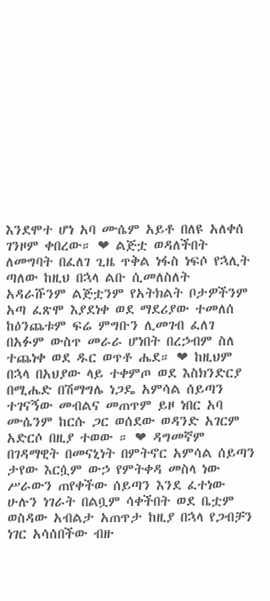እንደሞተ ሆነ አባ ሙሴም አይቶ በለዩ አለቀሰ ገንዞም ቀበረው። ❤ ልጅቷ ወዳለችበት ለመግባት በፈለገ ጊዜ ጥቅል ነፋስ ነፍሶ የኋሊት ጣለው ከዚህ በኋላ ልቡ ሲመለስለት አዳራሹንም ልጅቷንም የአትክልት ቦታዎችንም አጣ ፈጽሞ እያደነቀ ወደ ማደሪያው ተመለሰ ከዕንጨቱም ፍሬ ምግቡን ሊመገብ ፈለገ በአፉም ውስጥ መራራ ሆነበት በረኃብም ስለ ተጨነቀ ወደ ዱር ወጥቶ ሔደ። ❤ ከዚህም በኋላ በአህያው ላይ ተቀምጦ ወደ እስክንድርያ በሚሔድ በሽማግሌ ነጋዴ አምሳል ሰይጣን ተገናኝው መብልና መጠጥም ይዞ ነበር አባ ሙሴንም ከርሱ ጋር ወሰደው ወዳንድ አገርም አድርሶ በዚያ ተወው ። ❤ ዳግመኛም በገዳማዊት በመናኒነት በምትኖር አምሳል ሰይጣን ታየው እርሷም ውኃ የምትቀዳ መስላ ነው ሥራውን ጠየቀችው ሰይጣን እንደ ፈተነው ሁሉን ነገራት በልቧም ሳቀችበት ወደ ቤቷም ወስዳው አብልታ አጠጥታ ከዚያ በኋላ የጋብቻን ነገር አሳሰበችው ብዙ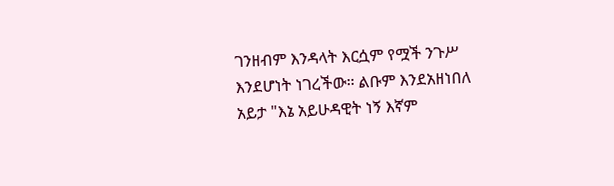ገንዘብም እንዳላት እርሷም የሟች ንጉሥ እንደሆነት ነገረችው። ልቡም እንደአዘነበለ አይታ "እኔ አይሁዳዊት ነኝ እኛም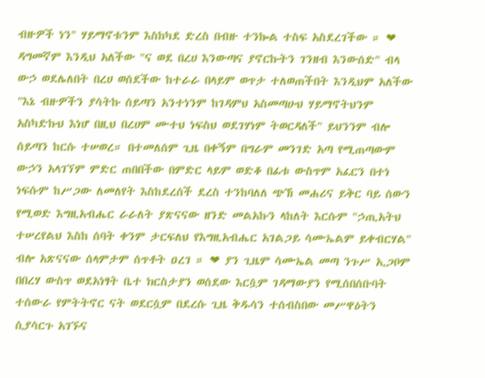ብዙዎች ነን" ሃይማኖቱንም እስከካደ ድረስ በብዙ ተንኰል ተስፍ አስደረገችው ። ❤ ዳግመኛም እንዲህ አለችው "ና ወደ በረሀ እንውጣና ያኖርኩትን ገንዘብ እንውሰድ" ብላ ውኃ ወደሌለበት በረሀ ወሰደችው ከተራራ በላይም ወጥታ ተለወጠችበት እንዲህም አለችው "እኔ ብዙዎችን ያሳትኩ ሰይጣን አንተነንም ከገዳምህ አስመጣሁህ ሃይማኖትህንም አስካድኩህ እነሆ በዚህ በረሀም ሙተህ ነፍስህ ወደገሃነም ትወርዳለች" ይህንንም ብሎ ሰይጣን ከርሱ ተሠወረ። በተመለሰም ጊዜ በቀኝም በግራም መንገድ አጣ የሚጠጣውም ውኃን አላገኘም ምድር ጠበበችው በምድር ላይም ወድቆ በፊቱ ውስጥም አፈርን በተነ ነፍሱም ከሥጋው ለመለየት እስከደረሰች ደረስ ተንከባለለ ጭኸ መሐሪና ይቅር ባይ ሰውን የሚወድ እግዚአብሔር ራራለት ያጽናናው ዘንድ መልአኩን ላከለት እርሱም "ኃጢአትህ ተሠረየልህ እስከ ሰባት ቀንም ታርፍለህ የእግዚአብሔር አገልጋይ ሳሙኤልም ይቀብርሃል" ብሎ አጽናናው ሰላምታም ሰጥቶት ዐረገ ። ❤ ያን ጊዜም ሳሙኤል መጣ ንጉሥ ኢጋቦም በበረሃ ውስጥ ወደአነፃት ቤተ ክርስታያን ወሰደው እርሷም ገዳማውያን የሚሰበሰቡባት ተሰውራ የምትትኖር ናት ወደርሷም በደረሱ ጊዜ ቅዱሳን ተሰብስበው መሥዋዕትን ሲያሳርጉ አገኙና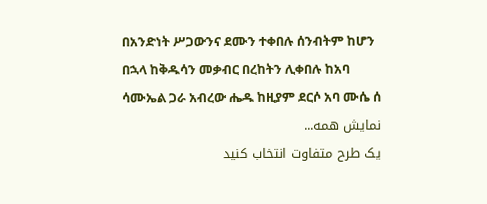በአንድነት ሥጋውንና ደሙን ተቀበሉ ሰንብትም ከሆን በኋላ ከቅዱሳን መቃብር በረከትን ሊቀበሉ ከአባ ሳሙኤል ጋራ አብረው ሔዱ ከዚያም ደርሶ አባ ሙሴ ሰ
نمایش همه...
یک طرح متفاوت انتخاب کنید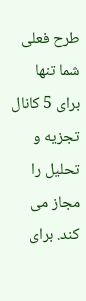طرح فعلی شما تنها برای 5 کانال تجزیه و تحلیل را مجاز می کند. برای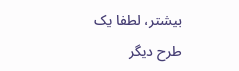بیشتر، لطفا یک طرح دیگر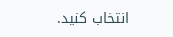انتخاب کنید.